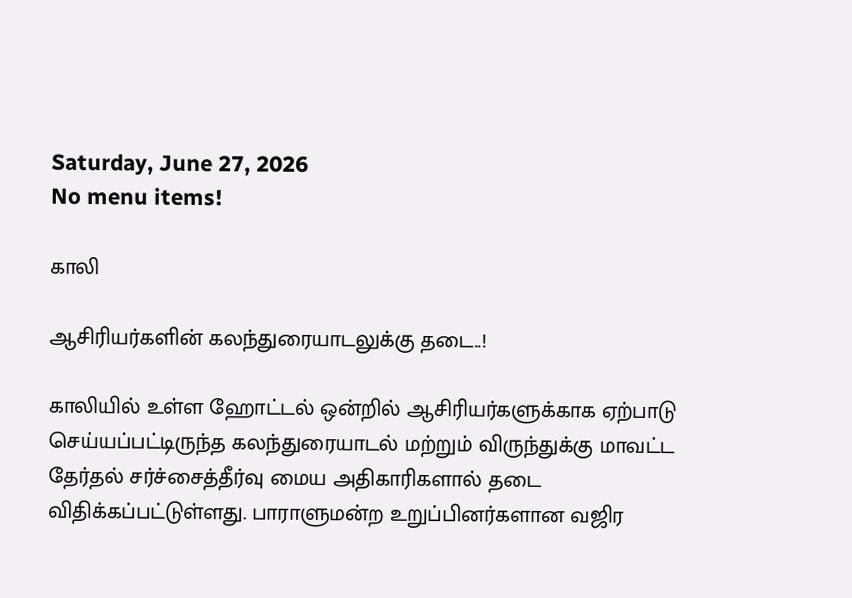Saturday, June 27, 2026
No menu items!

காலி

ஆசிரியர்களின் கலந்துரையாடலுக்கு தடை..!

காலியில் உள்ள ஹோட்டல் ஒன்றில் ஆசிரியர்களுக்காக ஏற்பாடு செய்யப்பட்டிருந்த கலந்துரையாடல் மற்றும் விருந்துக்கு மாவட்ட தேர்தல் சர்ச்சைத்தீர்வு மைய அதிகாரிகளால் தடை விதிக்கப்பட்டுள்ளது. பாராளுமன்ற உறுப்பினர்களான வஜிர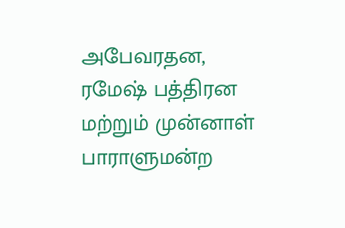அபேவரதன, ரமேஷ் பத்திரன மற்றும் முன்னாள் பாராளுமன்ற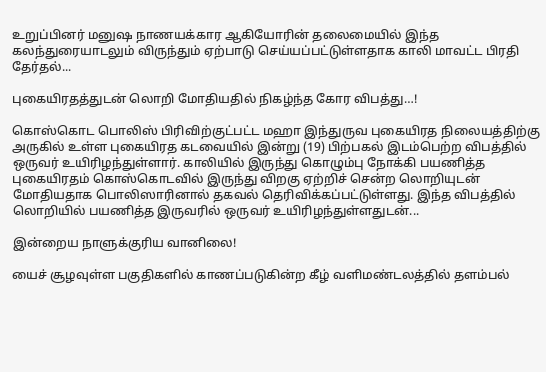உறுப்பினர் மனுஷ நாணயக்கார ஆகியோரின் தலைமையில் இந்த கலந்துரையாடலும் விருந்தும் ஏற்பாடு செய்யப்பட்டுள்ளதாக காலி மாவட்ட பிரதி தேர்தல்...

புகையிரதத்துடன் லொறி மோதியதில் நிகழ்ந்த கோர விபத்து…!

கொஸ்கொட பொலிஸ் பிரிவிற்குட்பட்ட மஹா இந்துருவ புகையிரத நிலையத்திற்கு அருகில் உள்ள புகையிரத கடவையில் இன்று (19) பிற்பகல் இடம்பெற்ற விபத்தில் ஒருவர் உயிரிழந்துள்ளார். காலியில் இருந்து கொழும்பு நோக்கி பயணித்த புகையிரதம் கொஸ்கொடவில் இருந்து விறகு ஏற்றிச் சென்ற லொறியுடன் மோதியதாக பொலிஸாரினால் தகவல் தெரிவிக்கப்பட்டுள்ளது. இந்த விபத்தில் லொறியில் பயணித்த இருவரில் ஒருவர் உயிரிழந்துள்ளதுடன்...

இன்றைய நாளுக்குரிய வானிலை!

யைச் சூழவுள்ள பகுதிகளில் காணப்படுகின்ற கீழ் வளிமண்டலத்தில் தளம்பல்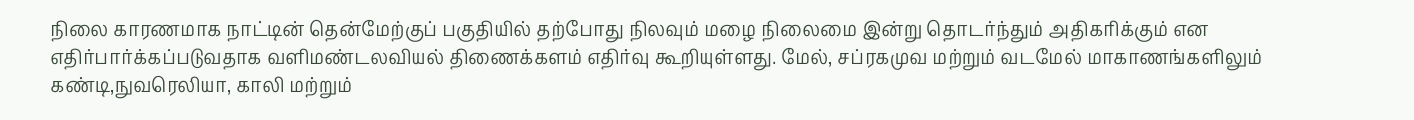நிலை காரணமாக நாட்டின் தென்மேற்குப் பகுதியில் தற்போது நிலவும் மழை நிலைமை இன்று தொடர்ந்தும் அதிகரிக்கும் என எதிர்பார்க்கப்படுவதாக வளிமண்டலவியல் திணைக்களம் எதிர்வு கூறியுள்ளது. மேல், சப்ரகமுவ மற்றும் வடமேல் மாகாணங்களிலும் கண்டி,நுவரெலியா, காலி மற்றும்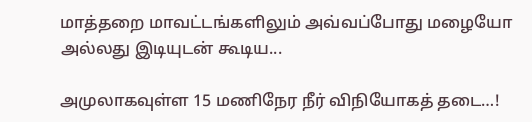மாத்தறை மாவட்டங்களிலும் அவ்வப்போது மழையோ அல்லது இடியுடன் கூடிய...

அமுலாகவுள்ள 15 மணிநேர நீர் விநியோகத் தடை…!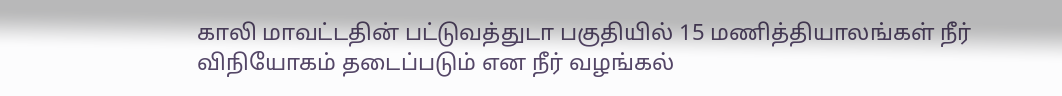காலி மாவட்டதின் பட்டுவத்துடா பகுதியில் 15 மணித்தியாலங்கள் நீர் விநியோகம் தடைப்படும் என நீர் வழங்கல்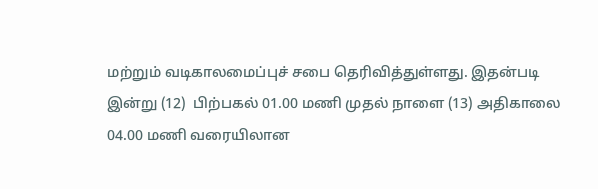மற்றும் வடிகாலமைப்புச் சபை தெரிவித்துள்ளது. இதன்படி இன்று (12)  பிற்பகல் 01.00 மணி முதல் நாளை (13) அதிகாலை 04.00 மணி வரையிலான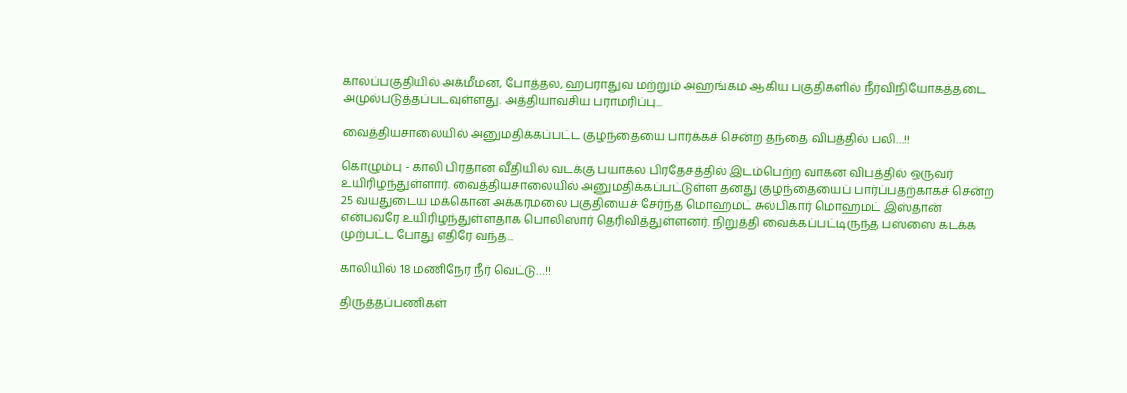காலப்பகுதியில் அக்மீமன, போத்தல, ஹபராதுவ மற்றும் அஹங்கம ஆகிய பகுதிகளில் நீர்விநியோகத்தடை அமுல்படுத்தப்படவுள்ளது. அத்தியாவசிய பராமரிப்பு...

வைத்தியசாலையில் அனுமதிக்கப்பட்ட குழந்தையை பார்க்கச் சென்ற தந்தை விபத்தில் பலி…!!

கொழும்பு - காலி பிரதான வீதியில் வடக்கு பயாகல பிரதேசத்தில் இடம்பெற்ற வாகன விபத்தில் ஒருவர் உயிரிழந்துள்ளார். வைத்தியசாலையில் அனுமதிக்கப்பட்டுள்ள தனது குழந்தையைப் பார்ப்பதற்காகச் சென்ற 25 வயதுடைய மக்கொன அக்கரமலை பகுதியைச் சேர்ந்த மொஹமட் சுல்பிகார் மொஹமட் இஸ்தான் என்பவரே உயிரிழந்துள்ளதாக பொலிஸார் தெரிவித்துள்ளனர். நிறுத்தி வைக்கப்பட்டிருந்த பஸ்ஸை கடக்க முற்பட்ட போது எதிரே வந்த...

காலியில் 18 மணிநேர நீர் வெட்டு…!!

திருத்தப்பணிகள்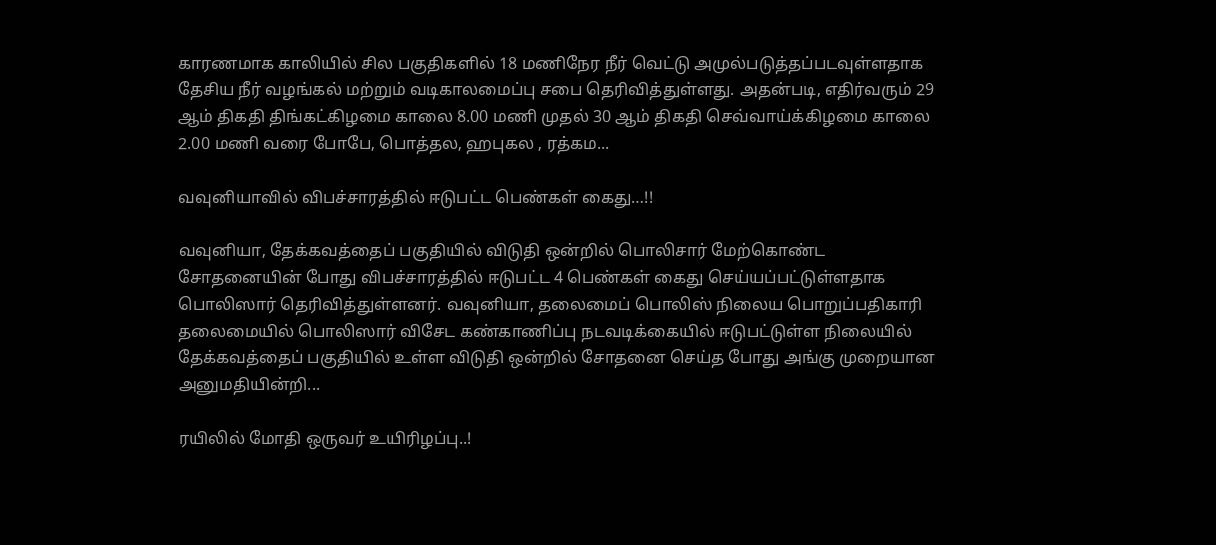காரணமாக காலியில் சில பகுதிகளில் 18 மணிநேர நீர் வெட்டு அமுல்படுத்தப்படவுள்ளதாக தேசிய நீர் வழங்கல் மற்றும் வடிகாலமைப்பு சபை தெரிவித்துள்ளது. அதன்படி, எதிர்வரும் 29 ஆம் திகதி திங்கட்கிழமை காலை 8.00 மணி முதல் 30 ஆம் திகதி செவ்வாய்க்கிழமை காலை 2.00 மணி வரை போபே, பொத்தல, ஹபுகல , ரத்கம...

வவுனியாவில் விபச்சாரத்தில் ஈடுபட்ட பெண்கள் கைது…!!

வவுனியா, தேக்கவத்தைப் பகுதியில் விடுதி ஒன்றில் பொலிசார் மேற்கொண்ட சோதனையின் போது விபச்சாரத்தில் ஈடுபட்ட 4 பெண்கள் கைது செய்யப்பட்டுள்ளதாக பொலிஸார் தெரிவித்துள்ளனர். வவுனியா, தலைமைப் பொலிஸ் நிலைய பொறுப்பதிகாரி தலைமையில் பொலிஸார் விசேட கண்காணிப்பு நடவடிக்கையில் ஈடுபட்டுள்ள நிலையில் தேக்கவத்தைப் பகுதியில் உள்ள விடுதி ஒன்றில் சோதனை செய்த போது அங்கு முறையான அனுமதியின்றி...

ரயிலில் மோதி ஒருவர் உயிரிழப்பு..!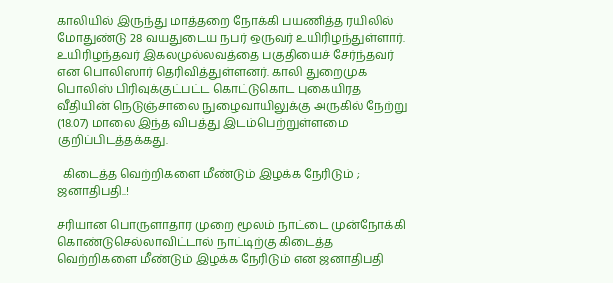காலியில் இருந்து மாத்தறை நோக்கி பயணித்த ரயிலில் மோதுண்டு 28 வயதுடைய நபர் ஒருவர் உயிரிழந்துள்ளார். உயிரிழந்தவர் இகலமுல்லவத்தை பகுதியைச் சேர்ந்தவர் என பொலிஸார் தெரிவித்துள்ளனர். காலி துறைமுக பொலிஸ் பிரிவுக்குட்பட்ட கொட்டுகொட புகையிரத வீதியின் நெடுஞ்சாலை நுழைவாயிலுக்கு அருகில் நேற்று (18.07) மாலை இந்த விபத்து இடம்பெற்றுள்ளமை குறிப்பிடத்தக்கது.

  கிடைத்த வெற்றிகளை மீண்டும் இழக்க நேரிடும் ; ஜனாதிபதி..!

சரியான பொருளாதார முறை மூலம் நாட்டை முன்நோக்கி கொண்டுசெல்லாவிட்டால் நாட்டிற்கு கிடைத்த வெற்றிகளை மீண்டும் இழக்க நேரிடும் என ஜனாதிபதி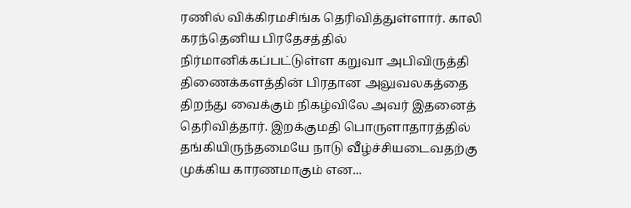ரணில் விக்கிரமசிங்க தெரிவித்துள்ளார். காலி கரந்தெனிய பிரதேசத்தில் நிர்மானிக்கப்பட்டுள்ள கறுவா அபிவிருத்தி திணைக்களத்தின் பிரதான அலுவலகத்தை திறந்து வைக்கும் நிகழ்விலே அவர் இதனைத் தெரிவித்தார். இறக்குமதி பொருளாதாரத்தில் தங்கியிருந்தமையே நாடு வீழ்ச்சியடைவதற்கு  முக்கிய காரணமாகும் என...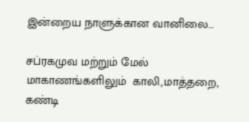இன்றைய நாளுக்கான வானிலை…

சப்ரகமுவ மற்றும் மேல் மாகாணங்களிலும்  காலி,மாத்தறை, கண்டி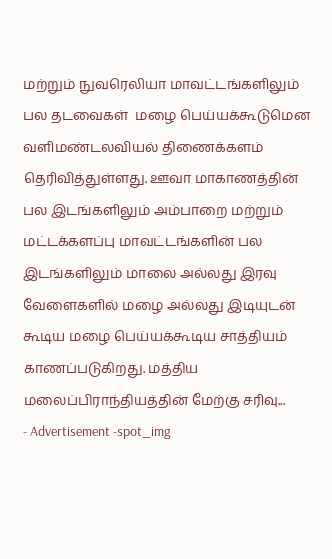மற்றும் நுவரெலியா மாவட்டங்களிலும் பல தடவைகள்  மழை பெய்யக்கூடுமென வளிமண்டலவியல் திணைக்களம் தெரிவித்துள்ளது. ஊவா மாகாணத்தின் பல இடங்களிலும் அம்பாறை மற்றும் மட்டக்களப்பு மாவட்டங்களின் பல இடங்களிலும் மாலை அல்லது இரவு வேளைகளில் மழை அல்லது இடியுடன் கூடிய மழை பெய்யக்கூடிய சாத்தியம்  காணப்படுகிறது. மத்திய மலைப்பிராந்தியத்தின் மேற்கு சரிவு...
- Advertisement -spot_img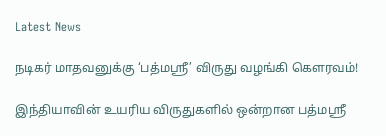Latest News

நடிகர் மாதவனுக்கு ‘பத்மஸ்ரீ’ விருது வழங்கி கெளரவம்!

இந்தியாவின் உயரிய விருதுகளில் ஒன்றான பத்மஸ்ரீ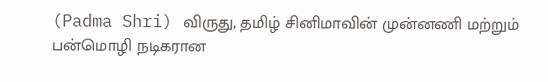(Padma Shri) விருது, தமிழ் சினிமாவின் முன்னணி மற்றும் பன்மொழி நடிகரான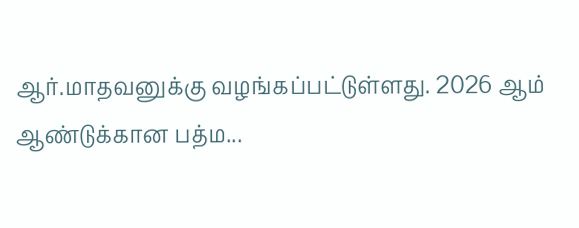ஆர்.மாதவனுக்கு வழங்கப்பட்டுள்ளது. 2026 ஆம் ஆண்டுக்கான பத்ம...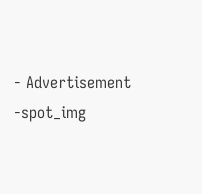- Advertisement -spot_img